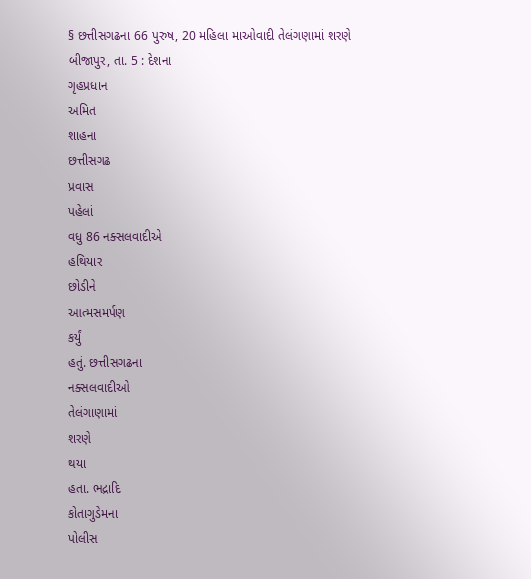§ છત્તીસગઢના 66 પુરુષ, 20 મહિલા માઓવાદી તેલંગણામાં શરણે
બીજાપુર, તા. 5 : દેશના
ગૃહપ્રધાન
અમિત
શાહના
છત્તીસગઢ
પ્રવાસ
પહેલાં
વધુ 86 નક્સલવાદીએ
હથિયાર
છોડીને
આત્મસમર્પણ
કર્યું
હતું. છત્તીસગઢના
નક્સલવાદીઓ
તેલંગાણામાં
શરણે
થયા
હતા. ભદ્રાદિ
કોતાગુડેમના
પોલીસ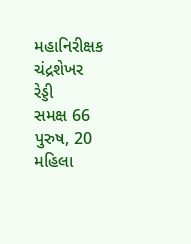મહાનિરીક્ષક
ચંદ્રશેખર
રેડ્ડી
સમક્ષ 66 પુરુષ, 20 મહિલા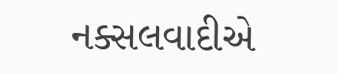નક્સલવાદીએ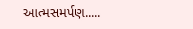આત્મસમર્પણ.....